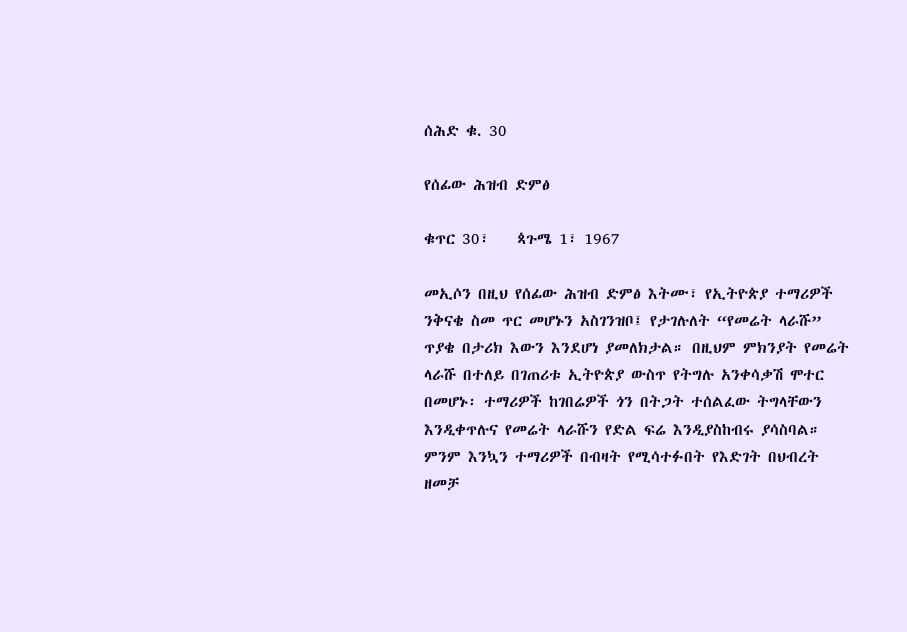ሰሕድ ቁ. 30

የሰፊው ሕዝብ ድምፅ

ቁጥር 30፣    ጳጉሜ 1፣ 1967

መኢሶን በዚህ የሰፊው ሕዝብ ድምፅ እትሙ፣ የኢትዮጵያ ተማሪዎች ንቅናቄ ስመ ጥር መሆኑን አስገንዝቦ፤ የታገሉለት “የመሬት ላራሹ” ጥያቄ በታሪክ እውን እንደሆነ ያመለክታል። በዚህም ምክንያት የመሬት ላራሹ በተለይ በገጠሪቱ ኢትዮጵያ ውስጥ የትግሉ አንቀሳቃሽ ሞተር በመሆኑ፡ ተማሪዎች ከገበሬዎች ጎን በትጋት ተሰልፈው ትግላቸውን እንዲቀጥሉና የመሬት ላራሹን የድል ፍሬ እንዲያስከብሩ ያሳስባል። ምንም እንኳን ተማሪዎች በብዛት የሚሳተፉበት የእድገት በህብረት ዘመቻ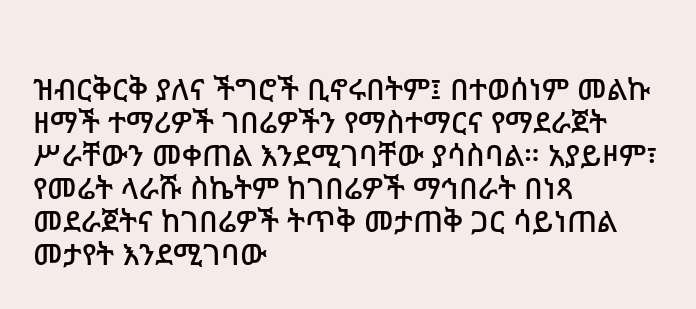ዝብርቅርቅ ያለና ችግሮች ቢኖሩበትም፤ በተወሰነም መልኩ ዘማች ተማሪዎች ገበሬዎችን የማስተማርና የማደራጀት ሥራቸውን መቀጠል እንደሚገባቸው ያሳስባል። አያይዞም፣ የመሬት ላራሹ ስኬትም ከገበሬዎች ማኅበራት በነጻ መደራጀትና ከገበሬዎች ትጥቅ መታጠቅ ጋር ሳይነጠል መታየት እንደሚገባው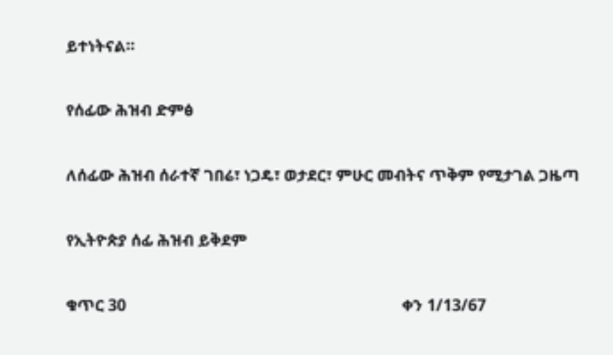ይተነትናል።

የሰፊው ሕዝብ ድምፅ

ለሰፊው ሕዝብ ሰራተኛ ገበሬ፣ ነጋዴ፣ ወታደር፣ ምሁር መብትና ጥቅም የሚታገል ጋዜጣ

የኢትዮጵያ ሰፊ ሕዝብ ይቅደም

ቁጥር 30                                                                     ቀን 1/13/67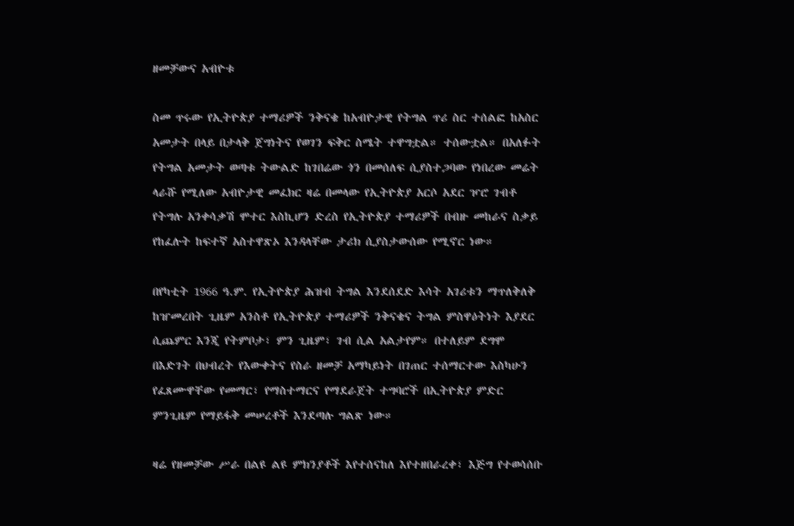ዘመቻውና አብዮቱ

ስመ ጥሩው የኢትዮጵያ ተማሪዎች ንቅናቄ ከአብዮታዊ የትግል ጥሪ ስር ተሰልፎ ከአስር አመታት በላይ በታላቅ ጀግነትና የወገን ፍቅር ስሜት ተዋግቷል። ተሰውቷል። በአለፉት የትግል አመታት ወጣቱ ትውልድ ከገበሬው ጎን በመሰለፍ ሲያስተጋባው የነበረው መሬት ላራሹ የሚለው አብዮታዊ መፈክር ዛሬ በመላው የኢትዮጵያ አርሶ አደር ዦሮ ገብቶ የትግሉ አንቀሳቃሽ ሞተር እስኪሆን ድረስ የኢትዮጵያ ተማሪዎች በብዙ መከራና ስቃይ የከፈሉት ከፍተኛ አስተዋጽኦ እንዳላቸው ታሪክ ሲያስታውሰው የሚኖር ነው።

በየካቲት 1966 ዓ.ም. የኢትዮጵያ ሕዝብ ትግል እንደሰደድ እሳት አገሪቱን ማጥለቅለቅ ከዠመረበት ጊዜም አንስቶ የኢትዮጵያ ተማሪዎች ንቅናቄና ትግል ምስዋዕትነት እያደር ሲጨምር እንጂ የትምቦታ፣ ምን ጊዜም፣ ገብ ሲል አልታየም። በተለይም ደግሞ በእድገት በህብረት የእውቀትና የስራ ዘመቻ አማካይነት በገጠር ተሰማርተው እስካሁን የፈጸሙዋቸው የመማር፣ የማስተማርና የማደራጀት ተግባሮች በኢትዮጵያ ምድር ምንጊዜም የማይፋቅ መሠረቶች እንደጣሉ ግልጽ ነው።

ዛሬ የዘመቻው ሥራ በልዩ ልዩ ምክንያቶች እየተሰናከለ እየተዘበራረቀ፣ እጅግ የተወሳሰቡ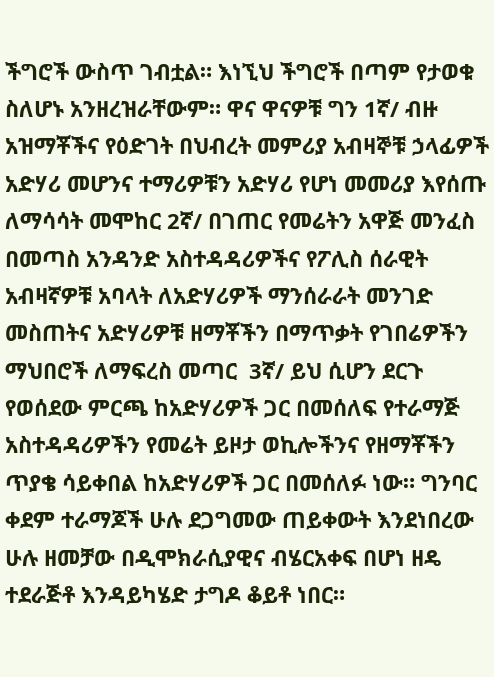ችግሮች ውስጥ ገብቷል። እነኚህ ችግሮች በጣም የታወቁ ስለሆኑ አንዘረዝራቸውም። ዋና ዋናዎቹ ግን 1ኛ/ ብዙ አዝማቾችና የዕድገት በህብረት መምሪያ አብዛኞቹ ኃላፊዎች አድሃሪ መሆንና ተማሪዎቹን አድሃሪ የሆነ መመሪያ እየሰጡ ለማሳሳት መሞከር 2ኛ/ በገጠር የመሬትን አዋጅ መንፈስ በመጣስ አንዳንድ አስተዳዳሪዎችና የፖሊስ ሰራዊት አብዛኛዎቹ አባላት ለአድሃሪዎች ማንሰራራት መንገድ መስጠትና አድሃሪዎቹ ዘማቾችን በማጥቃት የገበሬዎችን ማህበሮች ለማፍረስ መጣር  3ኛ/ ይህ ሲሆን ደርጉ የወሰደው ምርጫ ከአድሃሪዎች ጋር በመሰለፍ የተራማጅ አስተዳዳሪዎችን የመሬት ይዞታ ወኪሎችንና የዘማቾችን ጥያቄ ሳይቀበል ከአድሃሪዎች ጋር በመሰለፉ ነው። ግንባር ቀደም ተራማጆች ሁሉ ደጋግመው ጠይቀውት እንደነበረው ሁሉ ዘመቻው በዲሞክራሲያዊና ብሄርአቀፍ በሆነ ዘዴ ተደራጅቶ እንዳይካሄድ ታግዶ ቆይቶ ነበር።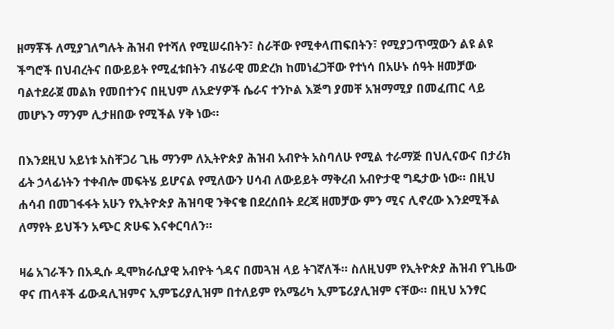ዘማቾች ለሚያገለግሉት ሕዝብ የተሻለ የሚሠሩበትን፣ ስራቸው የሚቀላጠፍበትን፣ የሚያጋጥሟውን ልዩ ልዩ ችግሮች በህብረትና በውይይት የሚፈቱበትን ብሄራዊ መድረክ ከመነፈጋቸው የተነሳ በአሁኑ ሰዓት ዘመቻው ባልተደራጀ መልክ የመበተንና በዚህም ለአድሃዎች ሴራና ተንኮል እጅግ ያመቸ አዝማሚያ በመፈጠር ላይ መሆኑን ማንም ሊታዘበው የሚችል ሃቅ ነው።

በእንደዚህ አይነቱ አስቸጋሪ ጊዜ ማንም ለኢትዮጵያ ሕዝብ አብዮት አስባለሁ የሚል ተራማጅ በህሊናውና በታሪክ ፊት ኃላፊነትን ተቀብሎ መፍትሄ ይሆናል የሚለውን ሀሳብ ለውይይት ማቅረብ አብዮታዊ ግዴታው ነው። በዚህ ሐሳብ በመገፋፋት አሁን የኢትዮጵያ ሕዝባዊ ንቅናቄ በደረሰበት ደረጃ ዘመቻው ምን ሚና ሊኖረው እንደሚችል ለማየት ይህችን አጭር ጽሁፍ እናቀርባለን።

ዛሬ አገራችን በአዲሱ ዲሞክራሲያዊ አብዮት ጎዳና በመጓዝ ላይ ትገኛለች። ስለዚህም የኢትዮጵያ ሕዝብ የጊዜው ዋና ጠላቶች ፊውዳሊዝምና ኢምፔሪያሊዝም በተለይም የአሜሪካ ኢምፔሪያሊዝም ናቸው። በዚህ አንፃር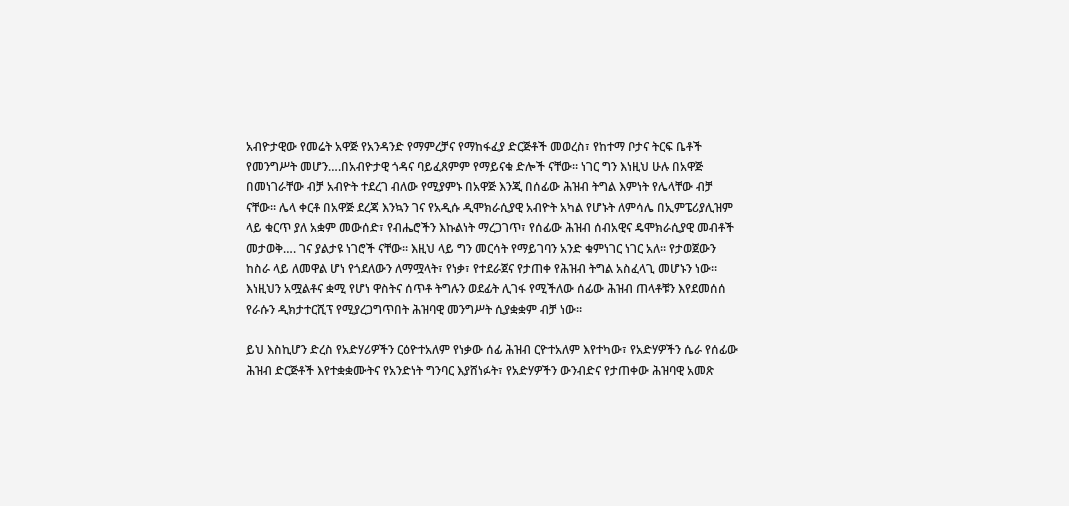አብዮታዊው የመሬት አዋጅ የአንዳንድ የማምረቻና የማከፋፈያ ድርጅቶች መወረስ፣ የከተማ ቦታና ትርፍ ቤቶች የመንግሥት መሆን….በአብዮታዊ ጎዳና ባይፈጸምም የማይናቁ ድሎች ናቸው። ነገር ግን እነዚህ ሁሉ በአዋጅ በመነገራቸው ብቻ አብዮት ተደረገ ብለው የሚያምኑ በአዋጅ እንጂ በሰፊው ሕዝብ ትግል እምነት የሌላቸው ብቻ ናቸው። ሌላ ቀርቶ በአዋጅ ደረጃ እንኳን ገና የአዲሱ ዲሞክራሲያዊ አብዮት አካል የሆኑት ለምሳሌ በኢምፔሪያሊዝም ላይ ቁርጥ ያለ አቋም መውሰድ፣ የብሔሮችን እኩልነት ማረጋገጥ፣ የሰፊው ሕዝብ ሰብአዊና ዴሞክራሲያዊ መብቶች መታወቅ…. ገና ያልታዩ ነገሮች ናቸው። እዚህ ላይ ግን መርሳት የማይገባን አንድ ቁምነገር ነገር አለ። የታወጀውን ከስራ ላይ ለመዋል ሆነ የጎደለውን ለማሟላት፣ የነቃ፣ የተደራጀና የታጠቀ የሕዝብ ትግል አስፈላጊ መሆኑን ነው። እነዚህን አሟልቶና ቋሚ የሆነ ዋስትና ሰጥቶ ትግሉን ወደፊት ሊገፋ የሚችለው ሰፊው ሕዝብ ጠላቶቹን እየደመሰሰ የራሱን ዲክታተርሺፕ የሚያረጋግጥበት ሕዝባዊ መንግሥት ሲያቋቋም ብቻ ነው።

ይህ እስኪሆን ድረስ የአድሃሪዎችን ርዕዮተአለም የነቃው ሰፊ ሕዝብ ርዮተአለም እየተካው፣ የአድሃዎችን ሴራ የሰፊው ሕዝብ ድርጅቶች እየተቋቋሙትና የአንድነት ግንባር እያሸነፉት፣ የአድሃዎችን ውንብድና የታጠቀው ሕዝባዊ አመጽ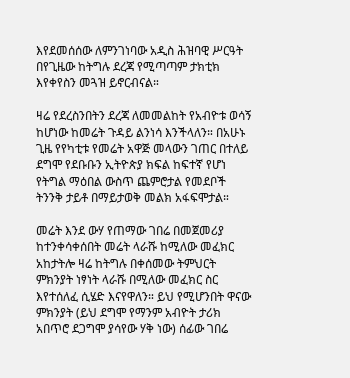እየደመሰሰው ለምንገነባው አዲስ ሕዝባዊ ሥርዓት በየጊዜው ከትግሉ ደረጃ የሚጣጣም ታክቲክ እየቀየስን መጓዝ ይኖርብናል።

ዛሬ የደረስንበትን ደረጃ ለመመልከት የአብዮቱ ወሳኝ ከሆነው ከመሬት ጉዳይ ልንነሳ እንችላለን። በአሁኑ ጊዜ የየካቲቱ የመሬት አዋጅ መላውን ገጠር በተለይ ደግሞ የደቡቡን ኢትዮጵያ ክፍል ከፍተኛ የሆነ የትግል ማዕበል ውስጥ ጨምሮታል የመደቦች ትንንቅ ታይቶ በማይታወቅ መልክ አፋፍሞታል።

መሬት እንደ ውሃ የጠማው ገበሬ በመጀመሪያ ከተንቀሳቀሰበት መሬት ላራሹ ከሚለው መፈክር አከታትሎ ዛሬ ከትግሉ በቀሰመው ትምህርት ምክንያት ነፃነት ላራሹ በሚለው መፈክር ስር እየተሰለፈ ሲሄድ እናየዋለን። ይህ የሚሆንበት ዋናው ምክንያት (ይህ ደግሞ የማንም አብዮት ታሪክ አበጥሮ ደጋግሞ ያሳየው ሃቅ ነው) ሰፊው ገበሬ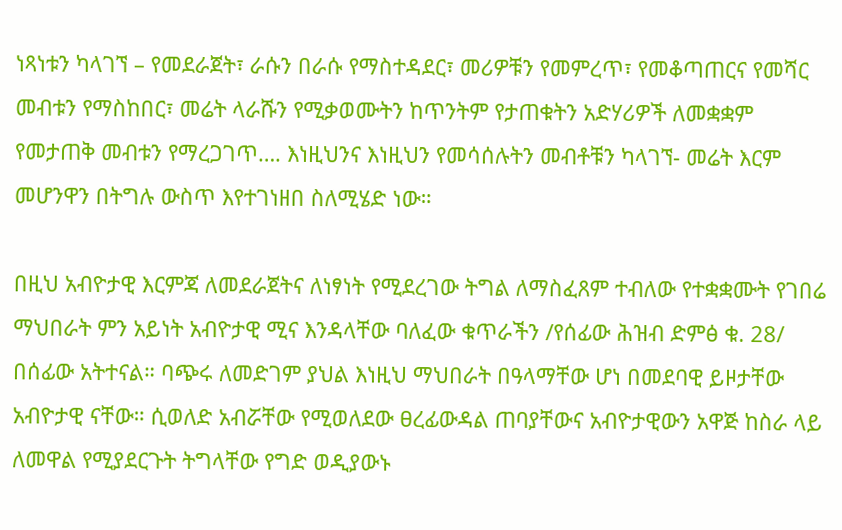ነጻነቱን ካላገኘ – የመደራጀት፣ ራሱን በራሱ የማስተዳደር፣ መሪዎቹን የመምረጥ፣ የመቆጣጠርና የመሻር መብቱን የማስከበር፣ መሬት ላራሹን የሚቃወሙትን ከጥንትም የታጠቁትን አድሃሪዎች ለመቋቋም የመታጠቅ መብቱን የማረጋገጥ…. እነዚህንና እነዚህን የመሳሰሉትን መብቶቹን ካላገኘ- መሬት እርም መሆንዋን በትግሉ ውስጥ እየተገነዘበ ስለሚሄድ ነው።

በዚህ አብዮታዊ እርምጃ ለመደራጀትና ለነፃነት የሚደረገው ትግል ለማስፈጸም ተብለው የተቋቋሙት የገበሬ ማህበራት ምን አይነት አብዮታዊ ሚና እንዳላቸው ባለፈው ቁጥራችን /የሰፊው ሕዝብ ድምፅ ቁ. 28/ በሰፊው አትተናል። ባጭሩ ለመድገም ያህል እነዚህ ማህበራት በዓላማቸው ሆነ በመደባዊ ይዞታቸው አብዮታዊ ናቸው። ሲወለድ አብሯቸው የሚወለደው ፀረፊውዳል ጠባያቸውና አብዮታዊውን አዋጅ ከስራ ላይ ለመዋል የሚያደርጉት ትግላቸው የግድ ወዲያውኑ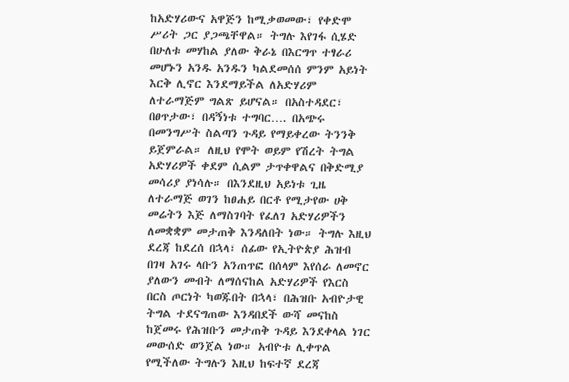ከአድሃሪውና አዋጅን ከሚቃወመው፣ የቀድሞ ሥሪት ጋር ያጋጫቸዋል። ትግሉ እየገፋ ሲሄድ በሁለቱ መሃከል ያለው ቅራኔ በእርግጥ ተፃራሪ መሆኑን አንዱ አንዱን ካልደመሰሰ ምንም አይነት እርቅ ሊኖር እንደማይችል ለአድሃሪም ለተራማጅም ግልጽ ይሆናል። በአስተዳደር፣ በፀጥታው፣ በዳኝነቱ ተግባር…. በአጭሩ በመንግሥት ስልጣን ጉዳይ የማይቀረው ትንንቅ ይጀምራል። ለዚህ የሞት ወይም የሽረት ትግል አድሃሪዎች ቀደም ሲልም ታጥቀዋልና በቅድሚያ መሳሪያ ያነሳሉ። በእንደዚህ አይነቱ ጊዜ ለተራማጅ ወገን ከፀሐይ በርቶ የሚታየው ሀቅ መሬትን እጅ ለማስገባት የፈለገ አድሃሪዎችን ለመቋቋም መታጠቅ እንዳለበት ነው። ትግሉ እዚህ ደረጃ ከደረሰ በኋላ፣ ሰፊው የኢትዮጵያ ሕዝብ በገዛ አገሩ ላቡን አንጠጥፎ በሰላም እየሰራ ለመኖር ያለውን መብት ለማሰናከል አድሃሪዎች የእርስ በርስ ጦርነት ካወጁበት በኋላ፣ በሕዝቡ አብዮታዊ ትግል ተደናግጠው እንዳበደች ውሻ መናከስ ከጀመሩ የሕዝቡን መታጠቅ ጉዳይ እንደቀላል ነገር መውሰድ ወንጀል ነው። አብዮቱ ሊቀጥል የሚችለው ትግሉን እዚህ ከፍተኛ ደረጃ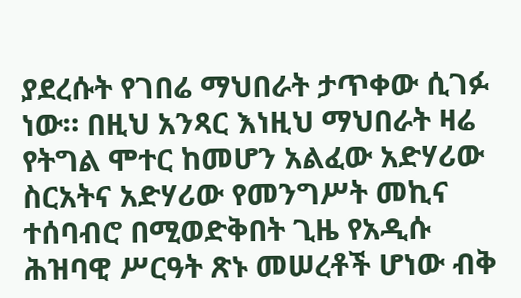ያደረሱት የገበሬ ማህበራት ታጥቀው ሲገፉ ነው። በዚህ አንጻር እነዚህ ማህበራት ዛሬ የትግል ሞተር ከመሆን አልፈው አድሃሪው ስርአትና አድሃሪው የመንግሥት መኪና ተሰባብሮ በሚወድቅበት ጊዜ የአዲሱ ሕዝባዊ ሥርዓት ጽኑ መሠረቶች ሆነው ብቅ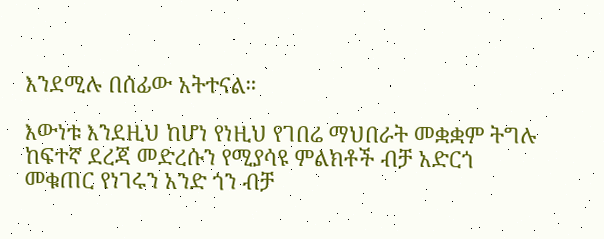እንደሚሉ በሰፊው አትተናል።

እውነቱ እንደዚህ ከሆነ የነዚህ የገበሬ ማህበራት መቋቋም ትግሉ ከፍተኛ ደረጃ መድረሱን የሚያሳዩ ምልክቶች ብቻ አድርጎ መቁጠር የነገሩን አንድ ጎን ብቻ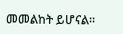መመልከት ይሆናል።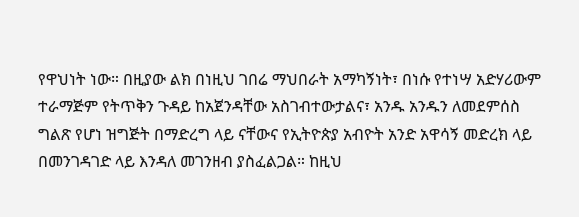የዋህነት ነው። በዚያው ልክ በነዚህ ገበሬ ማህበራት አማካኝነት፣ በነሱ የተነሣ አድሃሪውም ተራማጅም የትጥቅን ጉዳይ ከአጀንዳቸው አስገብተውታልና፣ አንዱ አንዱን ለመደምሰስ ግልጽ የሆነ ዝግጅት በማድረግ ላይ ናቸውና የኢትዮጵያ አብዮት አንድ አዋሳኝ መድረክ ላይ በመንገዳገድ ላይ እንዳለ መገንዘብ ያስፈልጋል። ከዚህ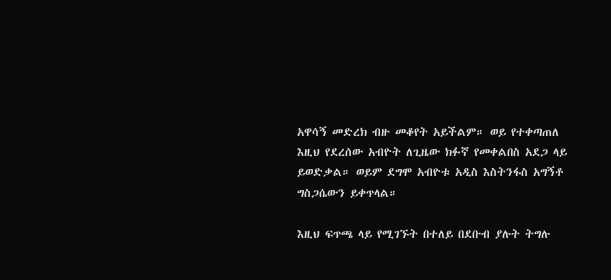አዋሳኝ መድረክ ብዙ መቆየት አይችልም። ወይ የተቀጣጠለ እዚህ የደረሰው አብዮት ለጊዜው ክፉኛ የመቀልበስ አደጋ ላይ ይወድቃል። ወይም ደግሞ አብዮቱ አዲስ እስትንፋስ አግኝቶ ግስጋሴውን ይቀጥላል።

እዚህ ፍጥጫ ላይ የሚገኙት በተለይ በደቡብ ያሉት ትግሉ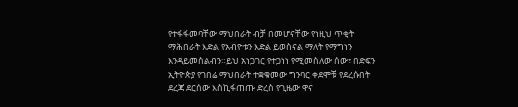የተፋፋመባቸው ማህበራት ብቻ በመሆናቸው የነዚህ ጥቂት ማሕበራት እድል የአብዮቱን እድል ይወስናል ማለት የማግነን እንዳይመስልብን።ይህ አነጋገር የተጋነነ የሚመስለው ሰው፣ በድፍን ኢትዮጵያ የገበሬ ማህበራት ተቋቁመው ግንባር ቀደሞቹ የደረሱበት ደረጃ ደርሰው እስኪፋጠጡ ድረስ የጊዜው ዋና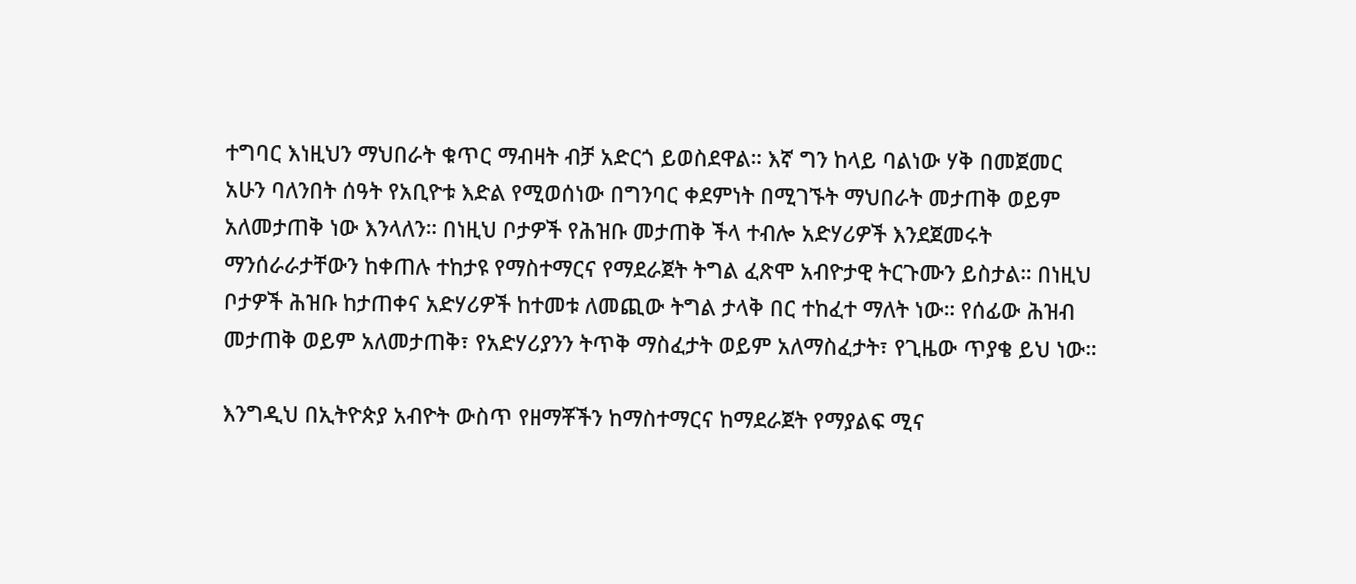ተግባር እነዚህን ማህበራት ቁጥር ማብዛት ብቻ አድርጎ ይወስደዋል። እኛ ግን ከላይ ባልነው ሃቅ በመጀመር አሁን ባለንበት ሰዓት የአቢዮቱ እድል የሚወሰነው በግንባር ቀደምነት በሚገኙት ማህበራት መታጠቅ ወይም አለመታጠቅ ነው እንላለን። በነዚህ ቦታዎች የሕዝቡ መታጠቅ ችላ ተብሎ አድሃሪዎች እንደጀመሩት ማንሰራራታቸውን ከቀጠሉ ተከታዩ የማስተማርና የማደራጀት ትግል ፈጽሞ አብዮታዊ ትርጉሙን ይስታል። በነዚህ ቦታዎች ሕዝቡ ከታጠቀና አድሃሪዎች ከተመቱ ለመጪው ትግል ታላቅ በር ተከፈተ ማለት ነው። የሰፊው ሕዝብ መታጠቅ ወይም አለመታጠቅ፣ የአድሃሪያንን ትጥቅ ማስፈታት ወይም አለማስፈታት፣ የጊዜው ጥያቄ ይህ ነው።

እንግዲህ በኢትዮጵያ አብዮት ውስጥ የዘማቾችን ከማስተማርና ከማደራጀት የማያልፍ ሚና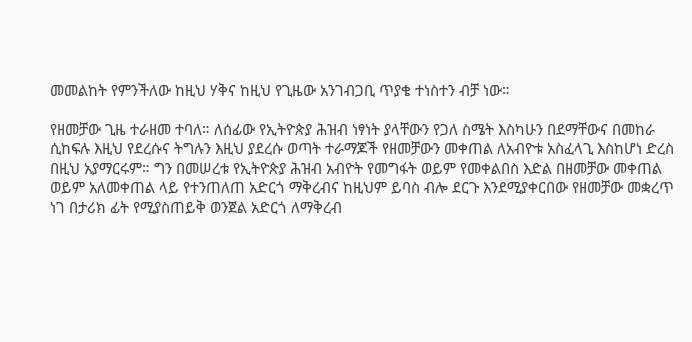መመልከት የምንችለው ከዚህ ሃቅና ከዚህ የጊዜው አንገብጋቢ ጥያቄ ተነስተን ብቻ ነው።

የዘመቻው ጊዜ ተራዘመ ተባለ። ለሰፊው የኢትዮጵያ ሕዝብ ነፃነት ያላቸውን የጋለ ስሜት እስካሁን በደማቸውና በመከራ ሲከፍሉ እዚህ የደረሱና ትግሉን እዚህ ያደረሱ ወጣት ተራማጆች የዘመቻውን መቀጠል ለአብዮቱ አስፈላጊ እስከሆነ ድረስ በዚህ አያማርሩም። ግን በመሠረቱ የኢትዮጵያ ሕዝብ አብዮት የመግፋት ወይም የመቀልበስ እድል በዘመቻው መቀጠል ወይም አለመቀጠል ላይ የተንጠለጠ አድርጎ ማቅረብና ከዚህም ይባስ ብሎ ደርጉ እንደሚያቀርበው የዘመቻው መቋረጥ ነገ በታሪክ ፊት የሚያስጠይቅ ወንጀል አድርጎ ለማቅረብ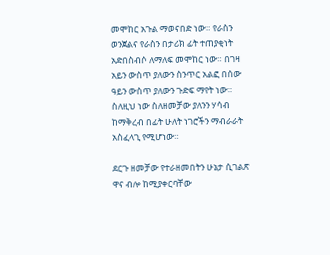መሞከር አጉል ማወናበድ ነው። የራስን ወንጀልና የራስን በታሪክ ፊት ተጠያቂነት አድበስብሶ ለማለፍ መሞከር ነው። በገዛ አይን ውስጥ ያለውን ስንጥር አልፎ በሰው ዓይን ውስጥ ያለውን ጉድፍ ማየት ነው። ስለዚህ ነው ስለዘመቻው ያለንን ሃሳብ ከማቅረብ በፊት ሁለት ነገሮችን ማብራራት አስፈላጊ የሚሆነው።

ደርጉ ዘመቻው የተራዘመበትን ሁኔታ ሲገልጽ ዋና ብሎ ከሚያቀርባቸው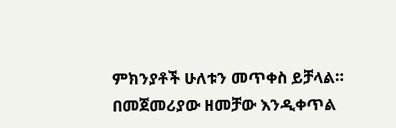ምክንያቶች ሁለቱን መጥቀስ ይቻላል። በመጀመሪያው ዘመቻው እንዲቀጥል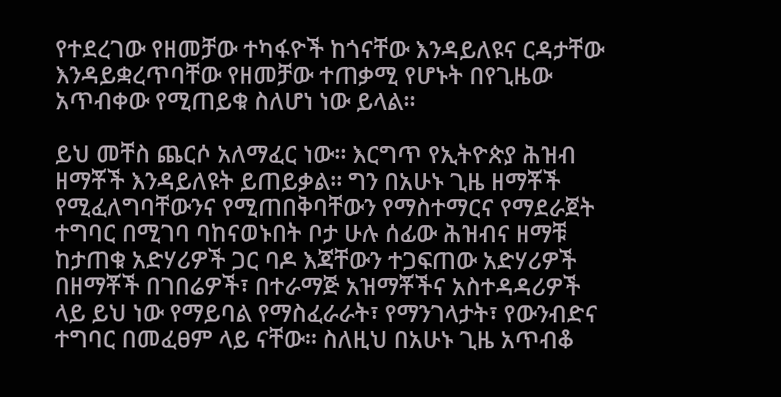የተደረገው የዘመቻው ተካፋዮች ከጎናቸው እንዳይለዩና ርዳታቸው እንዳይቋረጥባቸው የዘመቻው ተጠቃሚ የሆኑት በየጊዜው አጥብቀው የሚጠይቁ ስለሆነ ነው ይላል።

ይህ መቸስ ጨርሶ አለማፈር ነው። እርግጥ የኢትዮጵያ ሕዝብ ዘማቾች እንዳይለዩት ይጠይቃል። ግን በአሁኑ ጊዜ ዘማቾች የሚፈለግባቸውንና የሚጠበቅባቸውን የማስተማርና የማደራጀት ተግባር በሚገባ ባከናወኑበት ቦታ ሁሉ ሰፊው ሕዝብና ዘማቹ ከታጠቁ አድሃሪዎች ጋር ባዶ እጃቸውን ተጋፍጠው አድሃሪዎች በዘማቾች በገበሬዎች፣ በተራማጅ አዝማቾችና አስተዳዳሪዎች ላይ ይህ ነው የማይባል የማስፈራራት፣ የማንገላታት፣ የውንብድና ተግባር በመፈፀም ላይ ናቸው። ስለዚህ በአሁኑ ጊዜ አጥብቆ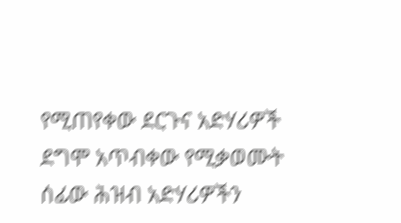የሚጠየቀው ደርጉና አድሃሪዎች ደግሞ አጥብቀው የሚቃወሙት ሰፊው ሕዝብ አድሃሪዎችን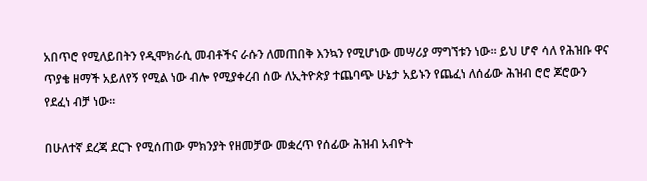አበጥሮ የሚለይበትን የዲሞክራሲ መብቶችና ራሱን ለመጠበቅ እንኳን የሚሆነው መሣሪያ ማግኘቱን ነው። ይህ ሆኖ ሳለ የሕዝቡ ዋና ጥያቄ ዘማች አይለየኝ የሚል ነው ብሎ የሚያቀረብ ሰው ለኢትዮጵያ ተጨባጭ ሁኔታ አይኑን የጨፈነ ለሰፊው ሕዝብ ሮሮ ጆሮውን የደፈነ ብቻ ነው።

በሁለተኛ ደረጃ ደርጉ የሚሰጠው ምክንያት የዘመቻው መቋረጥ የሰፊው ሕዝብ አብዮት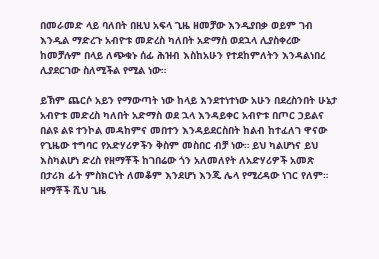በመራመድ ላይ ባለበት በዚህ አፍላ ጊዜ ዘመቻው እንዲያበቃ ወይም ገብ እንዲል ማድረጉ አብዮቱ መድረስ ካለበት አድማስ ወደኋላ ሊያስቀረው ከመቻሉም በላይ ለጭቁኑ ሰፊ ሕዝብ እስከአሁን የተደከምለትን እንዳልነበረ ሊያደርገው ስለሚችል የሚል ነው።

ይኽም ጨርሶ አይን የማውጣት ነው ከላይ እንደተነተነው አሁን በደረስንበት ሁኔታ አብዮቱ መድረስ ካለበት አድማስ ወደ ኋላ እንዳይቀር አብዮቱ በጦር ኃይልና በልዩ ልዩ ተንኮል መዳከምና መበተን እንዳይደርስበት ከልብ ከተፈለገ ዋናው የጊዜው ተግባር የአድሃሪዎችን ቅስም መስበር ብቻ ነው። ይህ ካልሆነና ይህ እስካልሆነ ድረስ የዘማቾች ከገበሬው ጎን አለመለየት ለአድሃሪዎች አመጽ በታሪክ ፊት ምስክርነት ለመቆም እንደሆነ እንጂ ሌላ የሚረዳው ነገር የለም። ዘማቾች ሺህ ጊዜ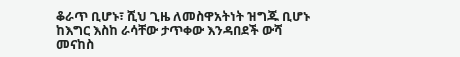ቆራጥ ቢሆኑ፣ ሺህ ጊዜ ለመስዋአትነት ዝግጁ ቢሆኑ ከእግር እስከ ራሳቸው ታጥቀው እንዳበደች ውሻ መናከስ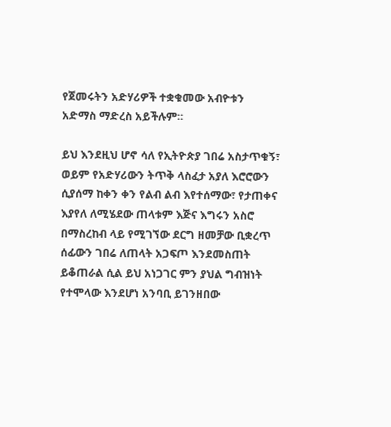የጀመሩትን አድሃሪዎች ተቋቁመው አብዮቱን አድማስ ማድረስ አይችሉም።

ይህ እንደዚህ ሆኖ ሳለ የኢትዮጵያ ገበሬ አስታጥቁኝ፣ ወይም የአድሃሪውን ትጥቅ ላስፈታ አያለ እሮሮውን ሲያሰማ ከቀን ቀን የልብ ልብ እየተሰማው፣ የታጠቀና እያየለ ለሚሄደው ጠላቱም እጅና እግሩን አስሮ በማስረከብ ላይ የሚገኘው ደርግ ዘመቻው ቢቋረጥ ሰፊውን ገበሬ ለጠላት አጋፍጦ እንደመስጠት ይቆጠራል ሲል ይህ አነጋገር ምን ያህል ግብዝነት የተሞላው እንደሆነ አንባቢ ይገንዘበው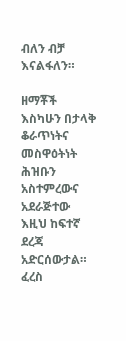ብለን ብቻ እናልፋለን።

ዘማቾች እስካሁን በታላቅ ቆራጥነትና መስዋዕትነት ሕዝቡን አስተምረውና አደራጅተው እዚህ ከፍተኛ ደረጃ አድርሰውታል። ፈረስ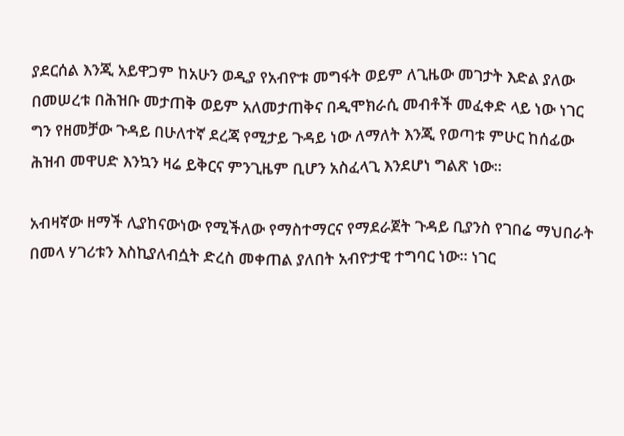ያደርሰል እንጂ አይዋጋም ከአሁን ወዲያ የአብዮቱ መግፋት ወይም ለጊዜው መገታት እድል ያለው በመሠረቱ በሕዝቡ መታጠቅ ወይም አለመታጠቅና በዲሞክራሲ መብቶች መፈቀድ ላይ ነው ነገር ግን የዘመቻው ጉዳይ በሁለተኛ ደረጃ የሚታይ ጉዳይ ነው ለማለት እንጂ የወጣቱ ምሁር ከሰፊው ሕዝብ መዋሀድ እንኳን ዛሬ ይቅርና ምንጊዜም ቢሆን አስፈላጊ እንደሆነ ግልጽ ነው።

አብዛኛው ዘማች ሊያከናውነው የሚችለው የማስተማርና የማደራጀት ጉዳይ ቢያንስ የገበሬ ማህበራት በመላ ሃገሪቱን እስኪያለብሷት ድረስ መቀጠል ያለበት አብዮታዊ ተግባር ነው። ነገር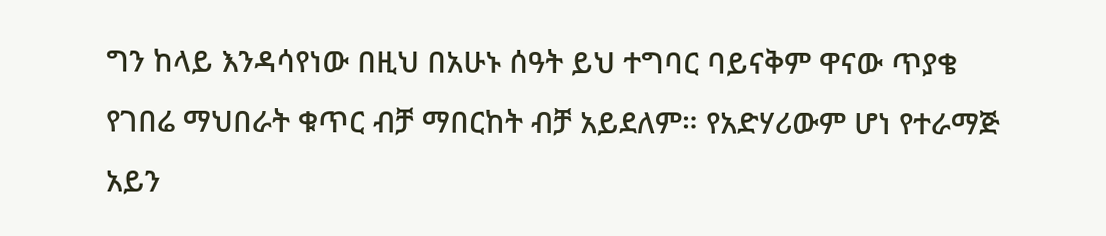ግን ከላይ እንዳሳየነው በዚህ በአሁኑ ሰዓት ይህ ተግባር ባይናቅም ዋናው ጥያቄ የገበሬ ማህበራት ቁጥር ብቻ ማበርከት ብቻ አይደለም። የአድሃሪውም ሆነ የተራማጅ አይን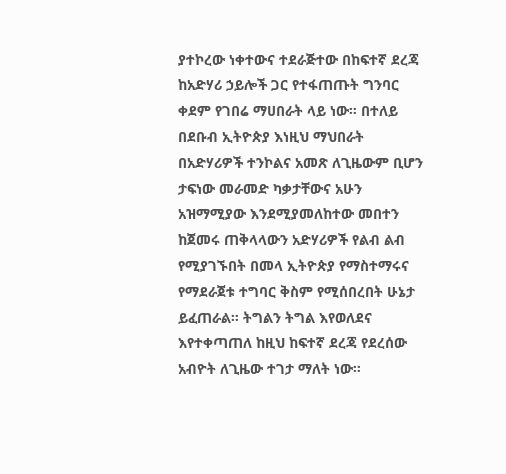ያተኮረው ነቀተውና ተደራጅተው በከፍተኛ ደረጃ ከአድሃሪ ኃይሎች ጋር የተፋጠጡት ግንባር ቀደም የገበሬ ማሀበራት ላይ ነው። በተለይ በደቡብ ኢትዮጵያ እነዚህ ማህበራት በአድሃሪዎች ተንኮልና አመጽ ለጊዜውም ቢሆን ታፍነው መራመድ ካቃታቸውና አሁን አዝማሚያው እንደሚያመለከተው መበተን ከጀመሩ ጠቅላላውን አድሃሪዎች የልብ ልብ የሚያገኙበት በመላ ኢትዮጵያ የማስተማሩና የማደራጀቱ ተግባር ቅስም የሚሰበረበት ሁኔታ ይፈጠራል። ትግልን ትግል እየወለደና እየተቀጣጠለ ከዚህ ከፍተኛ ደረጃ የደረሰው አብዮት ለጊዜው ተገታ ማለት ነው።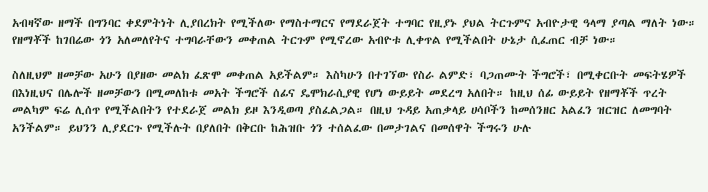አብዛኛው ዘማች በግንባር ቀደምትነት ሊያበረክት የሚችለው የማስተማርና የማደራጀት ተግባር የዚያኑ ያህል ትርጉምና አብዮታዊ ዓላማ ያጣል ማለት ነው። የዘማቾች ከገበሬው ጎን አለመለየትና ተግባራቸውን መቀጠል ትርጉም የሚኖረው አብዮቱ ሊቀጥል የሚችልበት ሁኔታ ሲፈጠር ብቻ ነው።

ስለዚህም ዘመቻው አሁን በያዘው መልክ ፈጽሞ መቀጠል አይችልም። እስካሁን በተገኘው የስራ ልምድ፣ ባጋጠሙት ችግሮች፣ በሚቀርቡት መፍትሄዎች በእነዚህና በሌሎች ዘመቻውን በሚመለከቱ መአት ችግሮች ሰፊና ዴሞክራሲያዊ የሆነ ውይይት መደረግ አለበት። ከዚህ ሰፊ ውይይት የዘማቾች ጥረት መልካም ፍሬ ሊሰጥ የሚችልበትን የተደራጀ መልክ ይዞ እንዲወጣ ያስፈልጋል። በዚህ ጉዳይ አጠቃላይ ሀሳቦችን ከመሰንዘር አልፈን ዝርዝር ለመግባት አንችልም። ይህንን ሊያደርጉ የሚችሉት በያለበት በቅርቡ ከሕዝቡ ጎን ተሰልፈው በመታገልና በመሰዋት ችግሩን ሁሉ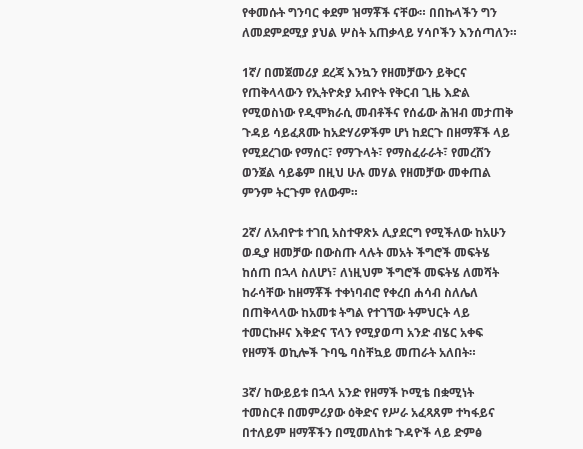የቀመሱት ግንባር ቀደም ዝማቾች ናቸው። በበኩላችን ግን ለመደምደሚያ ያህል ሦስት አጠቃላይ ሃሳቦችን እንሰጣለን።

1ኛ/ በመጀመሪያ ደረጃ እንኳን የዘመቻውን ይቅርና የጠቅላላውን የኢትዮጵያ አብዮት የቅርብ ጊዜ እድል የሚወስነው የዲሞክራሲ መብቶችና የሰፊው ሕዝብ መታጠቅ ጉዳይ ሳይፈጸሙ ከአድሃሪዎችም ሆነ ከደርጉ በዘማቾች ላይ የሚደረገው የማሰር፣ የማጉላት፣ የማስፈራራት፣ የመረሸን ወንጀል ሳይቆም በዚህ ሁሉ መሃል የዘመቻው መቀጠል ምንም ትርጉም የለውም።

2ኛ/ ለአብዮቱ ተገቢ አስተዋጽኦ ሊያደርግ የሚችለው ከአሁን ወዲያ ዘመቻው በውስጡ ላሉት መአት ችግሮች መፍትሄ ከሰጠ በኋላ ስለሆነ፣ ለነዚህም ችግሮች መፍትሄ ለመሻት ከራሳቸው ከዘማቾች ተቀነባብሮ የቀረበ ሐሳብ ስለሌለ በጠቅላላው ከአመቱ ትግል የተገኘው ትምህርት ላይ ተመርኩዞና እቅድና ፕላን የሚያወጣ አንድ ብሄር አቀፍ የዘማች ወኪሎች ጉባዔ ባስቸኳይ መጠራት አለበት።

3ኛ/ ከውይይቱ በኋላ አንድ የዘማች ኮሚቴ በቋሚነት ተመስርቶ በመምሪያው ዕቅድና የሥራ አፈጻጸም ተካፋይና በተለይም ዘማቾችን በሚመለከቱ ጉዳዮች ላይ ድምፅ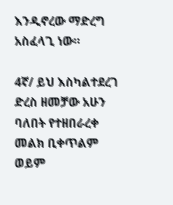እንዲኖረው ማድረግ አስፈላጊ ነው።

4ኛ/ ይህ እስካልተደረገ ድረስ ዘመቻው አሁን ባለበት የተዘበራረቀ መልክ ቢቀጥልም ወይም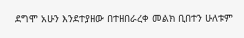ደግሞ አሁን እንደተያዘው በተዘበራረቀ መልክ ቢበተን ሁለቱም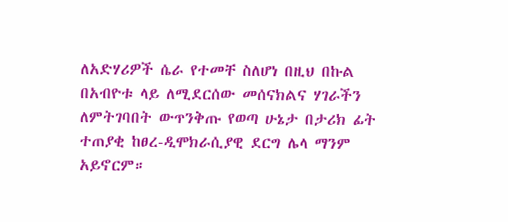ለአድሃሪዎች ሴራ የተመቸ ስለሆነ በዚህ በኩል በአብዮቱ ላይ ለሚደርሰው መሰናክልና ሃገራችን ለምትገባበት ውጥንቅጡ የወጣ ሁኔታ በታሪክ ፊት ተጠያቂ ከፀረ-ዲሞክራሲያዊ ደርግ ሌላ ማንም አይኖርም።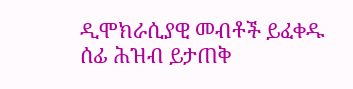ዲሞክራሲያዊ መብቶች ይፈቀዱ
ሰፊ ሕዝብ ይታጠቅ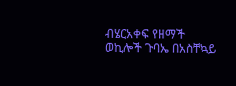ብሄርአቀፍ የዘማች ወኪሎች ጉባኤ በአስቸኳይ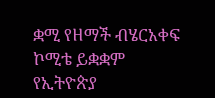ቋሚ የዘማች ብሄርአቀፍ ኮሚቴ ይቋቋም
የኢትዮጵያ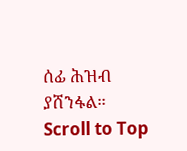ሰፊ ሕዝብ ያሸንፋል።
Scroll to Top